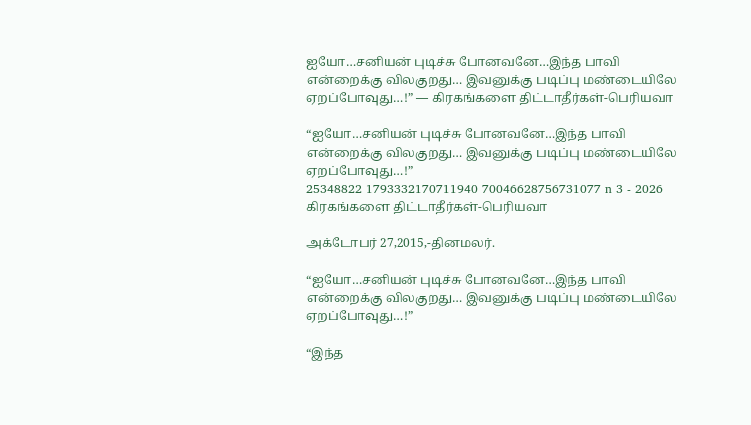ஐயோ…சனியன் புடிச்சு போனவனே…இந்த பாவி என்றைக்கு விலகுறது… இவனுக்கு படிப்பு மண்டையிலே ஏறப்போவுது…!” — கிரகங்களை திட்டாதீர்கள்-பெரியவா

“ஐயோ…சனியன் புடிச்சு போனவனே…இந்த பாவி என்றைக்கு விலகுறது… இவனுக்கு படிப்பு மண்டையிலே ஏறப்போவுது…!”
25348822 1793332170711940 70046628756731077 n 3 - 2026
கிரகங்களை திட்டாதீர்கள்-பெரியவா

அக்டோபர் 27,2015,-தினமலர்.

“ஐயோ…சனியன் புடிச்சு போனவனே…இந்த பாவி என்றைக்கு விலகுறது… இவனுக்கு படிப்பு மண்டையிலே ஏறப்போவுது…!”

“இந்த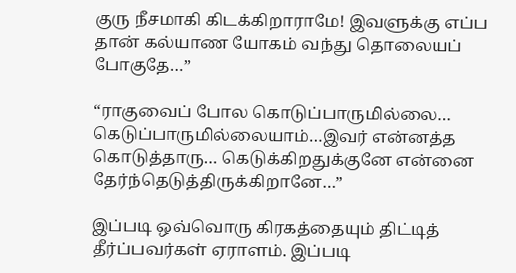குரு நீசமாகி கிடக்கிறாராமே! இவளுக்கு எப்ப தான் கல்யாண யோகம் வந்து தொலையப் போகுதே…”

“ராகுவைப் போல கொடுப்பாருமில்லை… கெடுப்பாருமில்லையாம்…இவர் என்னத்த கொடுத்தாரு… கெடுக்கிறதுக்குனே என்னை தேர்ந்தெடுத்திருக்கிறானே…”

இப்படி ஒவ்வொரு கிரகத்தையும் திட்டித் தீர்ப்பவர்கள் ஏராளம். இப்படி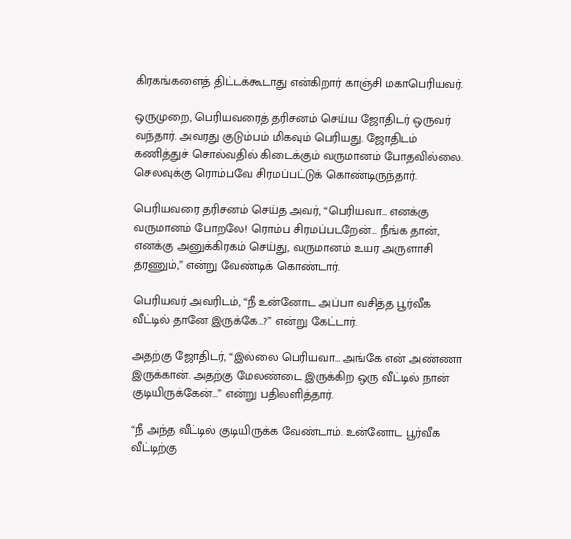கிரகங்களைத் திட்டக்கூடாது என்கிறார் காஞ்சி மகாபெரியவர்.

ஒருமுறை, பெரியவரைத் தரிசனம் செய்ய ஜோதிடர் ஒருவர் வந்தார். அவரது குடும்பம் மிகவும் பெரியது. ஜோதிடம் கணித்துச் சொல்வதில் கிடைக்கும் வருமானம் போதவில்லை. செலவுக்கு ரொம்பவே சிரமப்பட்டுக் கொண்டிருந்தார்.

பெரியவரை தரிசனம் செய்த அவர், “பெரியவா… எனக்கு வருமானம் போறலே! ரொம்ப சிரமப்படறேன்… நீங்க தான், எனக்கு அனுக்கிரகம் செய்து, வருமானம் உயர அருளாசி தரணும்,” என்று வேண்டிக் கொண்டார்.

பெரியவர் அவரிடம், “நீ உன்னோட அப்பா வசித்த பூர்வீக வீட்டில் தானே இருக்கே…?” என்று கேட்டார்.

அதற்கு ஜோதிடர், “இல்லை பெரியவா… அங்கே என் அண்ணா இருக்கான். அதற்கு மேலண்டை இருக்கிற ஒரு வீட்டில் நான் குடியிருக்கேன்…” என்று பதிலளித்தார்.

“நீ அந்த வீட்டில் குடியிருக்க வேண்டாம். உன்னோட பூர்வீக வீட்டிற்கு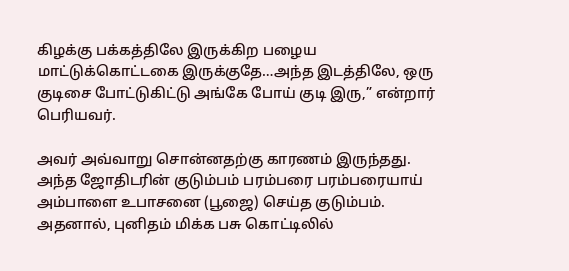கிழக்கு பக்கத்திலே இருக்கிற பழைய மாட்டுக்கொட்டகை இருக்குதே…அந்த இடத்திலே, ஒரு குடிசை போட்டுகிட்டு அங்கே போய் குடி இரு,” என்றார் பெரியவர்.

அவர் அவ்வாறு சொன்னதற்கு காரணம் இருந்தது. அந்த ஜோதிடரின் குடும்பம் பரம்பரை பரம்பரையாய் அம்பாளை உபாசனை (பூஜை) செய்த குடும்பம். அதனால், புனிதம் மிக்க பசு கொட்டிலில்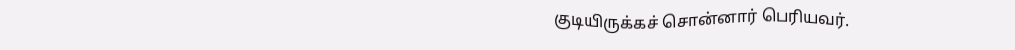குடியிருக்கச் சொன்னார் பெரியவர்.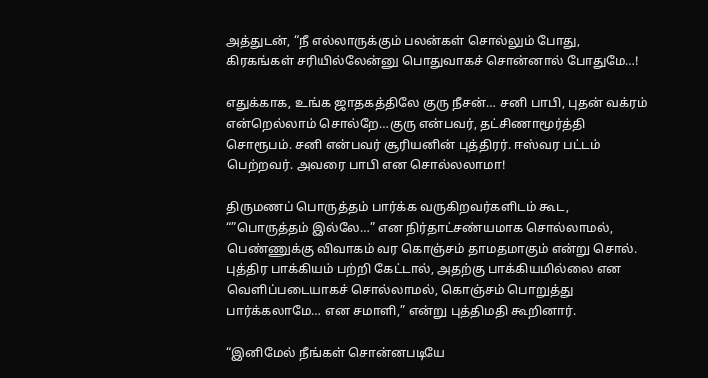அத்துடன், “நீ எல்லாருக்கும் பலன்கள் சொல்லும் போது, கிரகங்கள் சரியில்லேன்னு பொதுவாகச் சொன்னால் போதுமே…!

எதுக்காக, உங்க ஜாதகத்திலே குரு நீசன்… சனி பாபி, புதன் வக்ரம் என்றெல்லாம் சொல்றே…குரு என்பவர், தட்சிணாமூர்த்தி சொரூபம். சனி என்பவர் சூரியனின் புத்திரர். ஈஸ்வர பட்டம் பெற்றவர். அவரை பாபி என சொல்லலாமா!

திருமணப் பொருத்தம் பார்க்க வருகிறவர்களிடம் கூட, “”பொருத்தம் இல்லே…” என நிர்தாட்சண்யமாக சொல்லாமல், பெண்ணுக்கு விவாகம் வர கொஞ்சம் தாமதமாகும் என்று சொல். புத்திர பாக்கியம் பற்றி கேட்டால், அதற்கு பாக்கியமில்லை என வெளிப்படையாகச் சொல்லாமல், கொஞ்சம் பொறுத்து பார்க்கலாமே… என சமாளி,” என்று புத்திமதி கூறினார்.

“இனிமேல் நீங்கள் சொன்னபடியே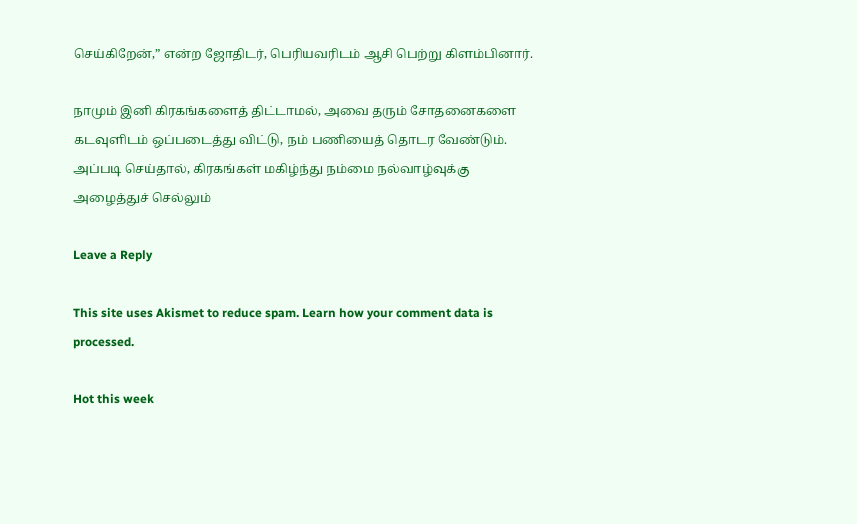செய்கிறேன்,” என்ற ஜோதிடர், பெரியவரிடம் ஆசி பெற்று கிளம்பினார்.

நாமும் இனி கிரகங்களைத் திட்டாமல், அவை தரும் சோதனைகளை கடவுளிடம் ஒப்படைத்து விட்டு, நம் பணியைத் தொடர வேண்டும். அப்படி செய்தால், கிரகங்கள் மகிழ்ந்து நம்மை நல்வாழ்வுக்கு அழைத்துச் செல்லும்

Leave a Reply

This site uses Akismet to reduce spam. Learn how your comment data is processed.

Hot this week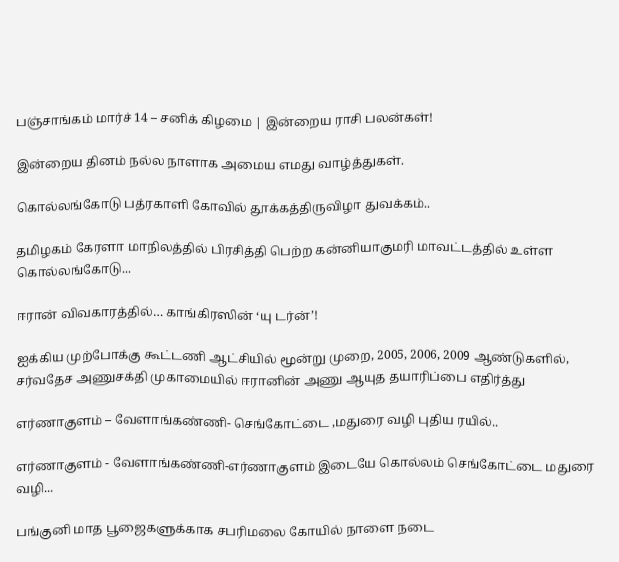பஞ்சாங்கம் மார்ச் 14 – சனிக் கிழமை | இன்றைய ராசி பலன்கள்!

இன்றைய தினம் நல்ல நாளாக அமைய எமது வாழ்த்துகள்.

கொல்லங்கோடு பத்ரகாளி கோவில் தூக்கத்திருவிழா துவக்கம்..

தமிழகம் கேரளா மாநிலத்தில் பிரசித்தி பெற்ற கன்னியாகுமரி மாவட்டத்தில் உள்ள கொல்லங்கோடு...

ஈரான் விவகாரத்தில்… காங்கிரஸின் ‘யு டர்ன்’!

ஐக்கிய முற்போக்கு கூட்டணி ஆட்சியில் மூன்று முறை, 2005, 2006, 2009 ஆண்டுகளில், சர்வதேச அணுசக்தி முகாமையில் ஈரானின் அணு ஆயுத தயாரிப்பை எதிர்த்து

எர்ணாகுளம் – வேளாங்கண்ணி- செங்கோட்டை ,மதுரை வழி புதிய ரயில்..

எர்ணாகுளம் - வேளாங்கண்ணி-எர்ணாகுளம் இடையே கொல்லம் செங்கோட்டை மதுரை வழி...

பங்குனி மாத பூஜைகளுக்காக சபரிமலை கோயில் நாளை நடை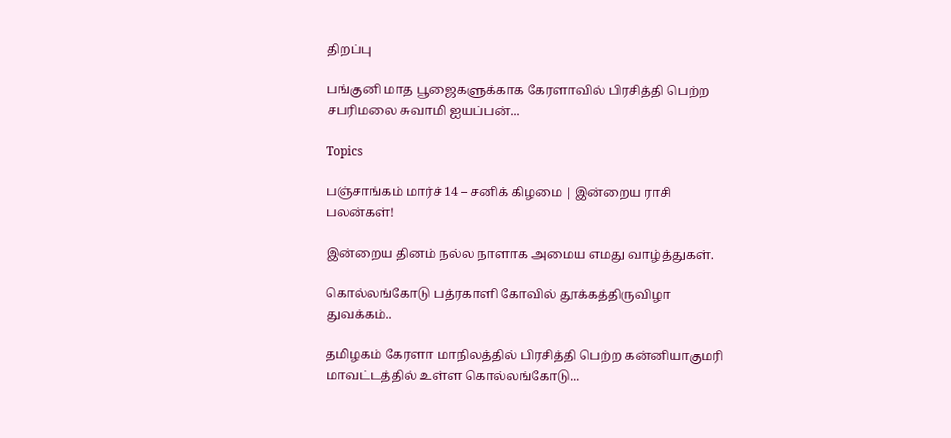திறப்பு

பங்குனி மாத பூஜைகளுக்காக கேரளாவில் பிரசித்தி பெற்ற சபரிமலை சுவாமி ஐயப்பன்...

Topics

பஞ்சாங்கம் மார்ச் 14 – சனிக் கிழமை | இன்றைய ராசி பலன்கள்!

இன்றைய தினம் நல்ல நாளாக அமைய எமது வாழ்த்துகள்.

கொல்லங்கோடு பத்ரகாளி கோவில் தூக்கத்திருவிழா துவக்கம்..

தமிழகம் கேரளா மாநிலத்தில் பிரசித்தி பெற்ற கன்னியாகுமரி மாவட்டத்தில் உள்ள கொல்லங்கோடு...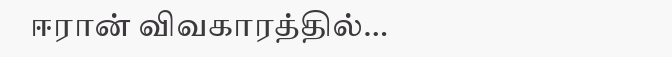ஈரான் விவகாரத்தில்…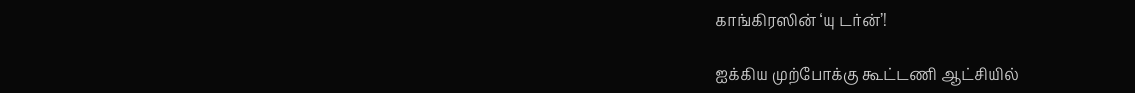காங்கிரஸின் ‘யு டர்ன்’!

ஐக்கிய முற்போக்கு கூட்டணி ஆட்சியில்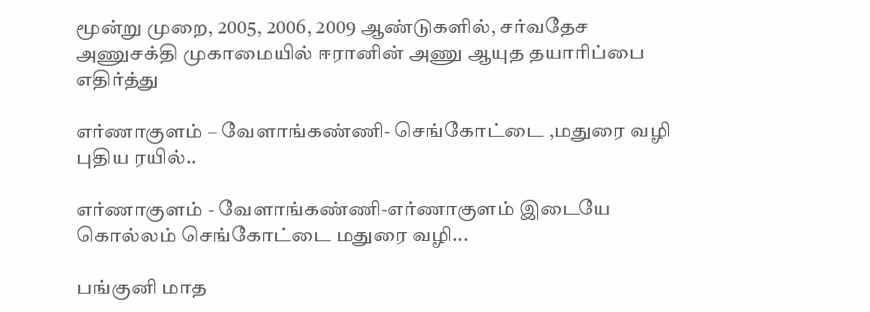மூன்று முறை, 2005, 2006, 2009 ஆண்டுகளில், சர்வதேச அணுசக்தி முகாமையில் ஈரானின் அணு ஆயுத தயாரிப்பை எதிர்த்து

எர்ணாகுளம் – வேளாங்கண்ணி- செங்கோட்டை ,மதுரை வழி புதிய ரயில்..

எர்ணாகுளம் - வேளாங்கண்ணி-எர்ணாகுளம் இடையே கொல்லம் செங்கோட்டை மதுரை வழி...

பங்குனி மாத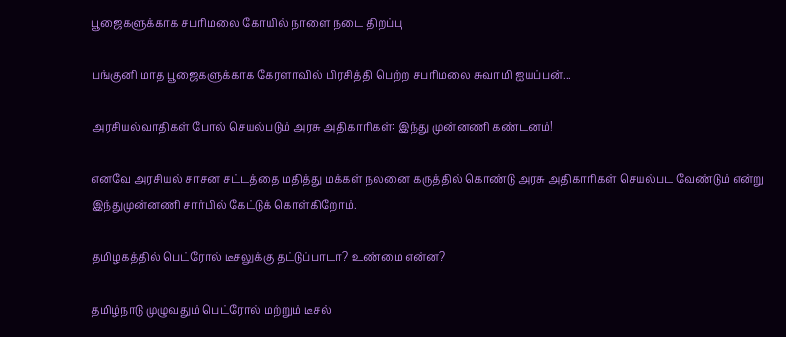பூஜைகளுக்காக சபரிமலை கோயில் நாளை நடை திறப்பு

பங்குனி மாத பூஜைகளுக்காக கேரளாவில் பிரசித்தி பெற்ற சபரிமலை சுவாமி ஐயப்பன்...

அரசியல்வாதிகள் போல் செயல்படும் அரசு அதிகாரிகள்: இந்து முன்னணி கண்டனம்!

எனவே அரசியல் சாசன சட்டத்தை மதித்து மக்கள் நலனை கருத்தில் கொண்டு அரசு அதிகாரிகள் செயல்பட வேண்டும் என்று இந்துமுன்னணி சார்பில் கேட்டுக் கொள்கிறோம்.

தமிழகத்தில் பெட்ரோல் டீசலுக்கு தட்டுப்பாடா? உண்மை என்ன?

தமிழ்நாடு முழுவதும் பெட்ரோல் மற்றும் டீசல்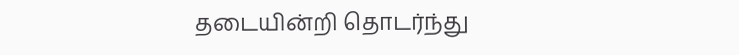தடையின்றி தொடர்ந்து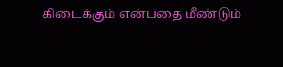கிடைக்கும் என்பதை மீண்டும்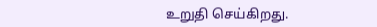உறுதி செய்கிறது.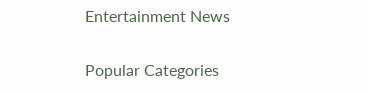Entertainment News

Popular Categories